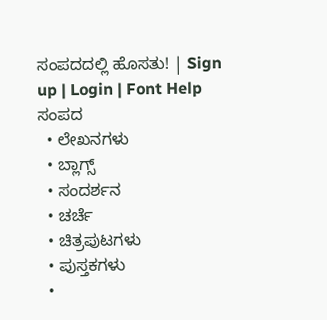ಸಂಪದದಲ್ಲಿ ಹೊಸತು! | Sign up | Login | Font Help
ಸಂಪದ
  • ಲೇಖನಗಳು
  • ಬ್ಲಾಗ್ಸ್
  • ಸಂದರ್ಶನ
  • ಚರ್ಚೆ
  • ಚಿತ್ರಪುಟಗಳು
  • ಪುಸ್ತಕಗಳು
  •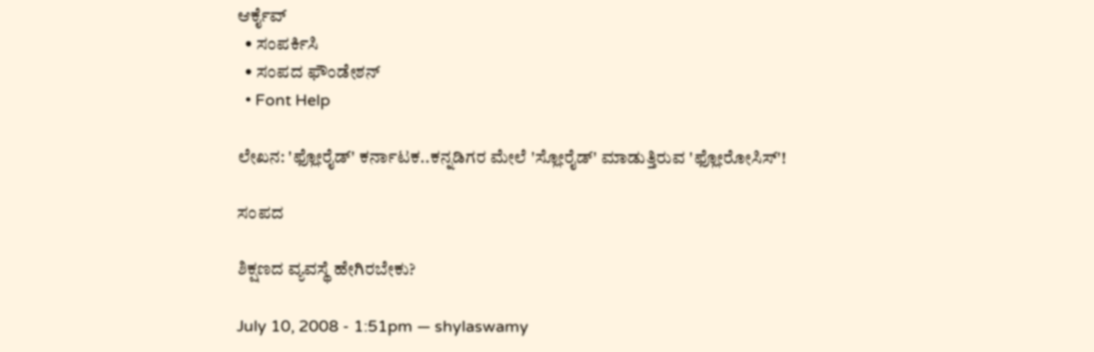ಆರ್ಕೈವ್
  • ಸಂಪರ್ಕಿಸಿ
  • ಸಂಪದ ಫೌಂಡೇಶನ್
  • Font Help

ಲೇಖನ: 'ಫ್ಲೋರೈಡ್' ಕರ್ನಾಟಕ..ಕನ್ನಡಿಗರ ಮೇಲೆ 'ಸ್ಲೋರೈಡ್' ಮಾಡುತ್ತಿರುವ 'ಫ್ಲೋರೋಸಿಸ್'!

ಸಂಪದ

ಶಿಕ್ಷಣದ ವ್ಯವಸ್ಥೆ ಹೇಗಿರಬೇಕು?

July 10, 2008 - 1:51pm — shylaswamy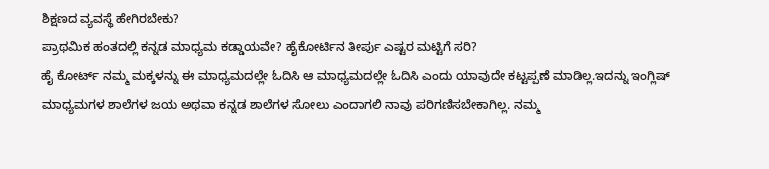ಶಿಕ್ಷಣದ ವ್ಯವಸ್ಥೆ ಹೇಗಿರಬೇಕು?
ಪ್ರಾಥಮಿಕ ಹಂತದಲ್ಲಿ ಕನ್ನಡ ಮಾಧ್ಯಮ ಕಡ್ಡಾಯವೇ? ಹೈಕೋರ್ಟಿನ ತೀರ್ಪು ಎಷ್ಟರ ಮಟ್ಟಿಗೆ ಸರಿ?
ಹೈ ಕೋರ್ಟ್ ನಮ್ಮ ಮಕ್ಕಳನ್ನು ಈ ಮಾಧ್ಯಮದಲ್ಲೇ ಓದಿಸಿ ಆ ಮಾಧ್ಯಮದಲ್ಲೇ ಓದಿಸಿ ಎಂದು ಯಾವುದೇ ಕಟ್ಟಪ್ಪಣೆ ಮಾಡಿಲ್ಲ.ಇದನ್ನು ಇಂಗ್ಲಿಷ್ ಮಾಧ್ಯಮಗಳ ಶಾಲೆಗಳ ಜಯ ಅಥವಾ ಕನ್ನಡ ಶಾಲೆಗಳ ಸೋಲು ಎಂದಾಗಲಿ ನಾವು ಪರಿಗಣಿಸಬೇಕಾಗಿಲ್ಲ. ನಮ್ಮ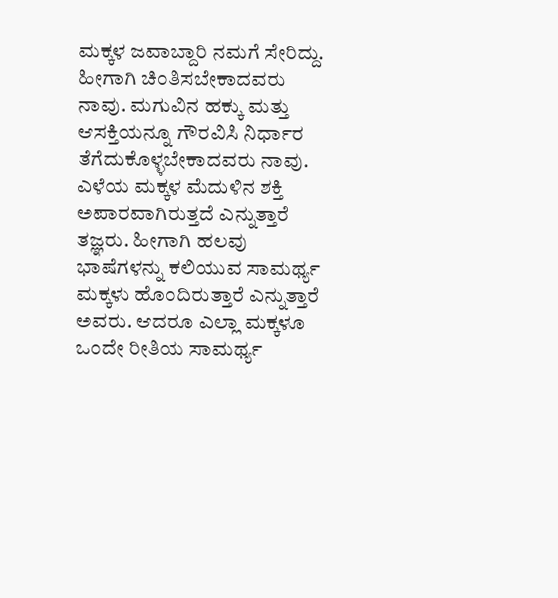ಮಕ್ಕಳ ಜವಾಬ್ದಾರಿ ನಮಗೆ ಸೇರಿದ್ದು. ಹೀಗಾಗಿ ಚಿಂತಿಸಬೇಕಾದವರು ನಾವು. ಮಗುವಿನ ಹಕ್ಕು ಮತ್ತು ಆಸಕ್ತಿಯನ್ನೂ ಗೌರವಿಸಿ ನಿರ್ಧಾರ ತೆಗೆದುಕೊಳ್ಳಬೇಕಾದವರು ನಾವು.
ಎಳೆಯ ಮಕ್ಕಳ ಮೆದುಳಿನ ಶಕ್ತಿ ಅಪಾರವಾಗಿರುತ್ತದೆ ಎನ್ನುತ್ತಾರೆ ತಜ್ಞರು. ಹೀಗಾಗಿ ಹಲವು ಭಾಷೆಗಳನ್ನು ಕಲಿಯುವ ಸಾಮರ್ಥ್ಯ ಮಕ್ಕಳು ಹೊಂದಿರುತ್ತಾರೆ ಎನ್ನುತ್ತಾರೆ ಅವರು. ಆದರೂ ಎಲ್ಲಾ ಮಕ್ಕಳೂ ಒಂದೇ ರೀತಿಯ ಸಾಮರ್ಥ್ಯ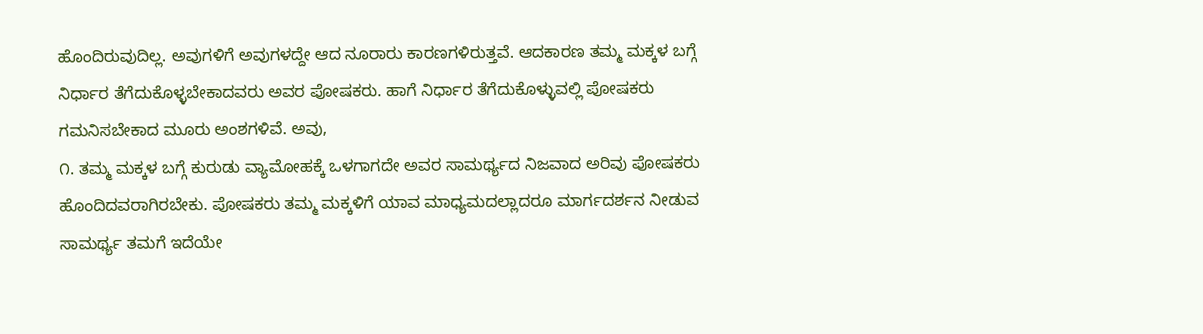ಹೊಂದಿರುವುದಿಲ್ಲ. ಅವುಗಳಿಗೆ ಅವುಗಳದ್ದೇ ಆದ ನೂರಾರು ಕಾರಣಗಳಿರುತ್ತವೆ. ಆದಕಾರಣ ತಮ್ಮ ಮಕ್ಕಳ ಬಗ್ಗೆ ನಿರ್ಧಾರ ತೆಗೆದುಕೊಳ್ಳಬೇಕಾದವರು ಅವರ ಪೋಷಕರು. ಹಾಗೆ ನಿರ್ಧಾರ ತೆಗೆದುಕೊಳ್ಳುವಲ್ಲಿ ಪೋಷಕರು ಗಮನಿಸಬೇಕಾದ ಮೂರು ಅಂಶಗಳಿವೆ. ಅವು,
೧. ತಮ್ಮ ಮಕ್ಕಳ ಬಗ್ಗೆ ಕುರುಡು ವ್ಯಾಮೋಹಕ್ಕೆ ಒಳಗಾಗದೇ ಅವರ ಸಾಮರ್ಥ್ಯದ ನಿಜವಾದ ಅರಿವು ಪೋಷಕರು ಹೊಂದಿದವರಾಗಿರಬೇಕು. ಪೋಷಕರು ತಮ್ಮ ಮಕ್ಕಳಿಗೆ ಯಾವ ಮಾಧ್ಯಮದಲ್ಲಾದರೂ ಮಾರ್ಗದರ್ಶನ ನೀಡುವ ಸಾಮರ್ಥ್ಯ ತಮಗೆ ಇದೆಯೇ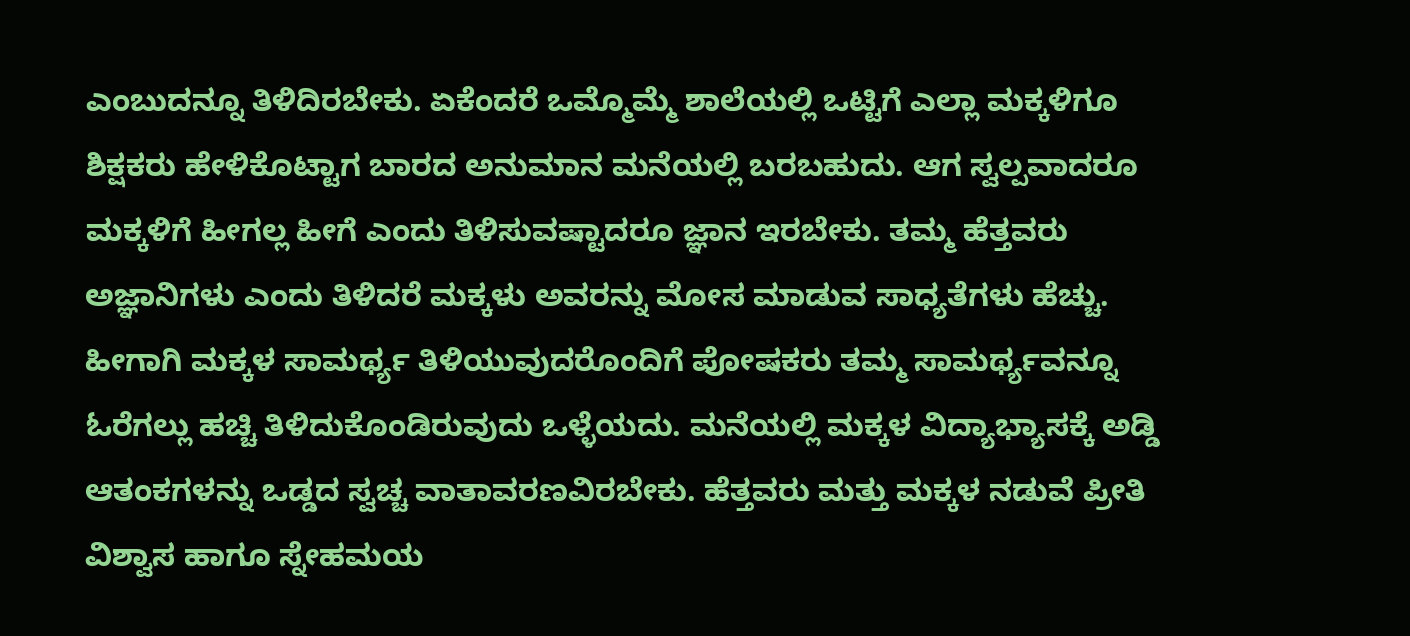ಎಂಬುದನ್ನೂ ತಿಳಿದಿರಬೇಕು. ಏಕೆಂದರೆ ಒಮ್ಮೊಮ್ಮೆ ಶಾಲೆಯಲ್ಲಿ ಒಟ್ಟಿಗೆ ಎಲ್ಲಾ ಮಕ್ಕಳಿಗೂ ಶಿಕ್ಷಕರು ಹೇಳಿಕೊಟ್ಟಾಗ ಬಾರದ ಅನುಮಾನ ಮನೆಯಲ್ಲಿ ಬರಬಹುದು. ಆಗ ಸ್ವಲ್ಪವಾದರೂ ಮಕ್ಕಳಿಗೆ ಹೀಗಲ್ಲ ಹೀಗೆ ಎಂದು ತಿಳಿಸುವಷ್ಟಾದರೂ ಜ್ಞಾನ ಇರಬೇಕು. ತಮ್ಮ ಹೆತ್ತವರು ಅಜ್ಞಾನಿಗಳು ಎಂದು ತಿಳಿದರೆ ಮಕ್ಕಳು ಅವರನ್ನು ಮೋಸ ಮಾಡುವ ಸಾಧ್ಯತೆಗಳು ಹೆಚ್ಚು. ಹೀಗಾಗಿ ಮಕ್ಕಳ ಸಾಮರ್ಥ್ಯ ತಿಳಿಯುವುದರೊಂದಿಗೆ ಪೋಷಕರು ತಮ್ಮ ಸಾಮರ್ಥ್ಯವನ್ನೂ ಓರೆಗಲ್ಲು ಹಚ್ಚಿ ತಿಳಿದುಕೊಂಡಿರುವುದು ಒಳ್ಳೆಯದು. ಮನೆಯಲ್ಲಿ ಮಕ್ಕಳ ವಿದ್ಯಾಭ್ಯಾಸಕ್ಕೆ ಅಡ್ಡಿ ಆತಂಕಗಳನ್ನು ಒಡ್ಡದ ಸ್ವಚ್ಚ ವಾತಾವರಣವಿರಬೇಕು. ಹೆತ್ತವರು ಮತ್ತು ಮಕ್ಕಳ ನಡುವೆ ಪ್ರೀತಿ ವಿಶ್ವಾಸ ಹಾಗೂ ಸ್ನೇಹಮಯ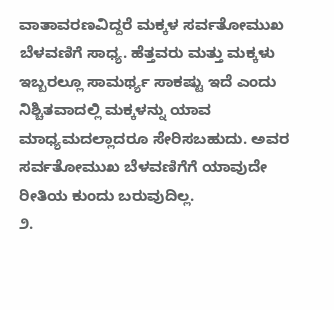ವಾತಾವರಣವಿದ್ದರೆ ಮಕ್ಕಳ ಸರ್ವತೋಮುಖ ಬೆಳವಣಿಗೆ ಸಾಧ್ಯ. ಹೆತ್ತವರು ಮತ್ತು ಮಕ್ಕಳು ಇಬ್ಬರಲ್ಲೂ ಸಾಮರ್ಥ್ಯ ಸಾಕಷ್ಟು ಇದೆ ಎಂದು ನಿಶ್ಚಿತವಾದಲ್ಲಿ ಮಕ್ಕಳನ್ನು ಯಾವ ಮಾಧ್ಯಮದಲ್ಲಾದರೂ ಸೇರಿಸಬಹುದು. ಅವರ ಸರ್ವತೋಮುಖ ಬೆಳವಣಿಗೆಗೆ ಯಾವುದೇ ರೀತಿಯ ಕುಂದು ಬರುವುದಿಲ್ಲ.
೨.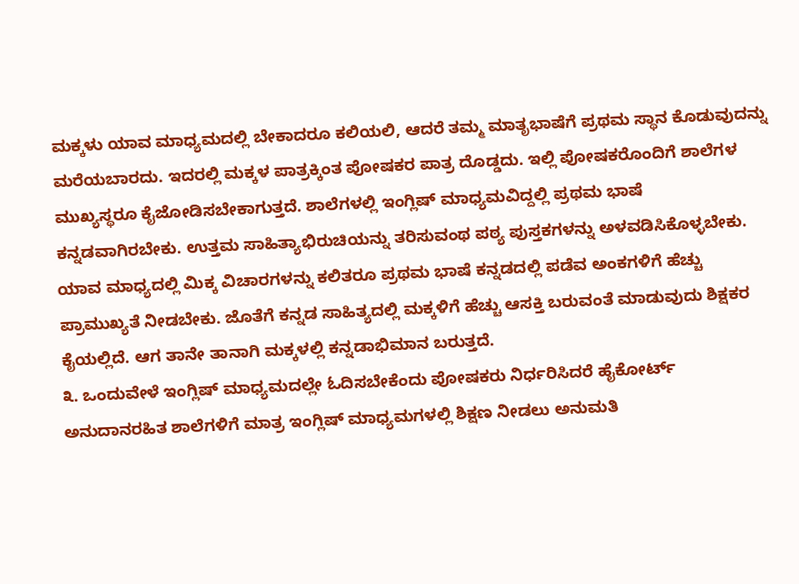ಮಕ್ಕಳು ಯಾವ ಮಾಧ್ಯಮದಲ್ಲಿ ಬೇಕಾದರೂ ಕಲಿಯಲಿ, ಆದರೆ ತಮ್ಮ ಮಾತೃಭಾಷೆಗೆ ಪ್ರಥಮ ಸ್ಥಾನ ಕೊಡುವುದನ್ನು ಮರೆಯಬಾರದು. ಇದರಲ್ಲಿ ಮಕ್ಕಳ ಪಾತ್ರಕ್ಕಿಂತ ಪೋಷಕರ ಪಾತ್ರ ದೊಡ್ಡದು. ಇಲ್ಲಿ ಪೋಷಕರೊಂದಿಗೆ ಶಾಲೆಗಳ ಮುಖ್ಯಸ್ಥರೂ ಕೈಜೋಡಿಸಬೇಕಾಗುತ್ತದೆ. ಶಾಲೆಗಳಲ್ಲಿ ಇಂಗ್ಲಿಷ್ ಮಾಧ್ಯಮವಿದ್ದಲ್ಲಿ ಪ್ರಥಮ ಭಾಷೆ ಕನ್ನಡವಾಗಿರಬೇಕು. ಉತ್ತಮ ಸಾಹಿತ್ಯಾಭಿರುಚಿಯನ್ನು ತರಿಸುವಂಥ ಪಠ್ಯ ಪುಸ್ತಕಗಳನ್ನು ಅಳವಡಿಸಿಕೊಳ್ಳಬೇಕು. ಯಾವ ಮಾಧ್ಯದಲ್ಲಿ ಮಿಕ್ಕ ವಿಚಾರಗಳನ್ನು ಕಲಿತರೂ ಪ್ರಥಮ ಭಾಷೆ ಕನ್ನಡದಲ್ಲಿ ಪಡೆವ ಅಂಕಗಳಿಗೆ ಹೆಚ್ಚು ಪ್ರಾಮುಖ್ಯತೆ ನೀಡಬೇಕು. ಜೊತೆಗೆ ಕನ್ನಡ ಸಾಹಿತ್ಯದಲ್ಲಿ ಮಕ್ಕಳಿಗೆ ಹೆಚ್ಚು ಆಸಕ್ತಿ ಬರುವಂತೆ ಮಾಡುವುದು ಶಿಕ್ಷಕರ ಕೈಯಲ್ಲಿದೆ. ಆಗ ತಾನೇ ತಾನಾಗಿ ಮಕ್ಕಳಲ್ಲಿ ಕನ್ನಡಾಭಿಮಾನ ಬರುತ್ತದೆ.
೩. ಒಂದುವೇಳೆ ಇಂಗ್ಲಿಷ್ ಮಾಧ್ಯಮದಲ್ಲೇ ಓದಿಸಬೇಕೆಂದು ಪೋಷಕರು ನಿರ್ಧರಿಸಿದರೆ ಹೈಕೋರ್ಟ್ ಅನುದಾನರಹಿತ ಶಾಲೆಗಳಿಗೆ ಮಾತ್ರ ಇಂಗ್ಲಿಷ್ ಮಾಧ್ಯಮಗಳಲ್ಲಿ ಶಿಕ್ಷಣ ನೀಡಲು ಅನುಮತಿ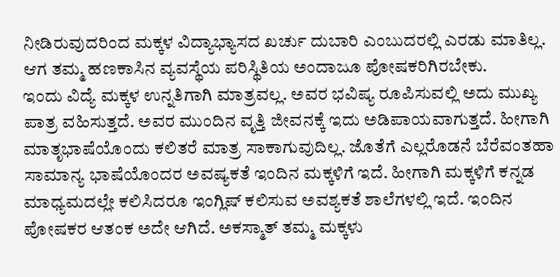ನೀಡಿರುವುದರಿಂದ ಮಕ್ಕಳ ವಿದ್ಯಾಭ್ಯಾಸದ ಖರ್ಚು ದುಬಾರಿ ಎಂಬುದರಲ್ಲಿ ಎರಡು ಮಾತಿಲ್ಲ. ಆಗ ತಮ್ಮ ಹಣಕಾಸಿನ ವ್ಯವಸ್ಥೆಯ ಪರಿಸ್ಥಿತಿಯ ಅಂದಾಜೂ ಪೋಷಕರಿಗಿರಬೇಕು.
ಇಂದು ವಿದ್ಯೆ ಮಕ್ಕಳ ಉನ್ನತಿಗಾಗಿ ಮಾತ್ರವಲ್ಲ. ಅವರ ಭವಿಷ್ಯ ರೂಪಿಸುವಲ್ಲಿ ಅದು ಮುಖ್ಯ ಪಾತ್ರ ವಹಿಸುತ್ತದೆ. ಅವರ ಮುಂದಿನ ವೃತ್ತಿ ಜೀವನಕ್ಕೆ ಇದು ಅಡಿಪಾಯವಾಗುತ್ತದೆ. ಹೀಗಾಗಿ ಮಾತೃಭಾಷೆಯೊಂದು ಕಲಿತರೆ ಮಾತ್ರ ಸಾಕಾಗುವುದಿಲ್ಲ. ಜೊತೆಗೆ ಎಲ್ಲರೊಡನೆ ಬೆರೆವಂತಹಾ ಸಾಮಾನ್ಯ ಭಾಷೆಯೊಂದರ ಅವಷ್ಯಕತೆ ಇಂದಿನ ಮಕ್ಕಳಿಗೆ ಇದೆ. ಹೀಗಾಗಿ ಮಕ್ಕಳಿಗೆ ಕನ್ನಡ ಮಾಧ್ಯಮದಲ್ಲೇ ಕಲಿಸಿದರೂ ಇಂಗ್ಲಿಷ್ ಕಲಿಸುವ ಅವಶ್ಯಕತೆ ಶಾಲೆಗಳಲ್ಲಿ ಇದೆ. ಇಂದಿನ ಪೋಷಕರ ಆತಂಕ ಅದೇ ಆಗಿದೆ. ಅಕಸ್ಮಾತ್ ತಮ್ಮ ಮಕ್ಕಳು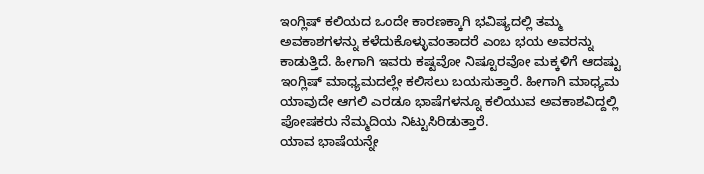ಇಂಗ್ಲಿಷ್ ಕಲಿಯದ ಒಂದೇ ಕಾರಣಕ್ಕಾಗಿ ಭವಿಷ್ಯದಲ್ಲಿ ತಮ್ಮ ಅವಕಾಶಗಳನ್ನು ಕಳೆದುಕೊಳ್ಳುವಂತಾದರೆ ಎಂಬ ಭಯ ಅವರನ್ನು ಕಾಡುತ್ತಿದೆ. ಹೀಗಾಗಿ ಇವರು ಕಷ್ಟವೋ ನಿಷ್ಟೂರವೋ ಮಕ್ಕಳಿಗೆ ಆದಷ್ಟು ಇಂಗ್ಲಿಷ್ ಮಾಧ್ಯಮದಲ್ಲೇ ಕಲಿಸಲು ಬಯಸುತ್ತಾರೆ. ಹೀಗಾಗಿ ಮಾಧ್ಯಮ ಯಾವುದೇ ಆಗಲಿ ಎರಡೂ ಭಾಷೆಗಳನ್ನೂ ಕಲಿಯುವ ಅವಕಾಶವಿದ್ದಲ್ಲಿ ಪೋಷಕರು ನೆಮ್ಮದಿಯ ನಿಟ್ಟುಸಿರಿಡುತ್ತಾರೆ.
ಯಾವ ಭಾಷೆಯನ್ನೇ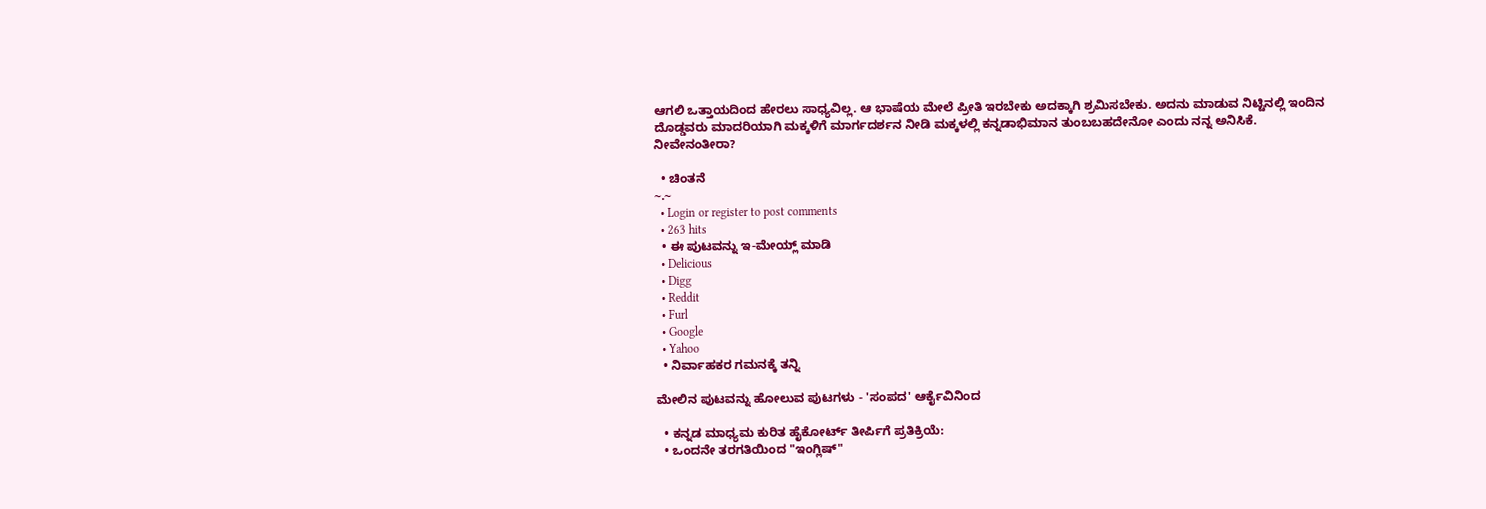ಆಗಲಿ ಒತ್ತಾಯದಿಂದ ಹೇರಲು ಸಾಧ್ಯವಿಲ್ಲ. ಆ ಭಾಷೆಯ ಮೇಲೆ ಪ್ರೀತಿ ಇರಬೇಕು ಅದಕ್ಕಾಗಿ ಶ್ರಮಿಸಬೇಕು. ಅದನು ಮಾಡುವ ನಿಟ್ಟಿನಲ್ಲಿ ಇಂದಿನ ದೊಡ್ಡವರು ಮಾದರಿಯಾಗಿ ಮಕ್ಕಳಿಗೆ ಮಾರ್ಗದರ್ಶನ ನೀಡಿ ಮಕ್ಕಳಲ್ಲಿ ಕನ್ನಡಾಭಿಮಾನ ತುಂಬಬಹದೇನೋ ಎಂದು ನನ್ನ ಅನಿಸಿಕೆ. ನೀವೇನಂತೀರಾ?

  • ಚಿಂತನೆ
~.~
  • Login or register to post comments
  • 263 hits
  • ಈ ಪುಟವನ್ನು ಇ-ಮೇಯ್ಲ್ ಮಾಡಿ
  • Delicious
  • Digg
  • Reddit
  • Furl
  • Google
  • Yahoo
  • ನಿರ್ವಾಹಕರ ಗಮನಕ್ಕೆ ತನ್ನಿ

ಮೇಲಿನ ಪುಟವನ್ನು ಹೋಲುವ ಪುಟಗಳು - 'ಸಂಪದ' ಆರ್ಕೈವಿನಿಂದ

  • ಕನ್ನಡ ಮಾಧ್ಯಮ ಕುರಿತ ಹೈಕೋರ್ಟ್ ತೀ‌ರ್ಪಿಗೆ ಪ್ರತಿಕ್ರಿಯೆ:
  • ಒಂದನೇ ತರಗತಿಯಿಂದ "ಇಂಗ್ಲಿಷ್"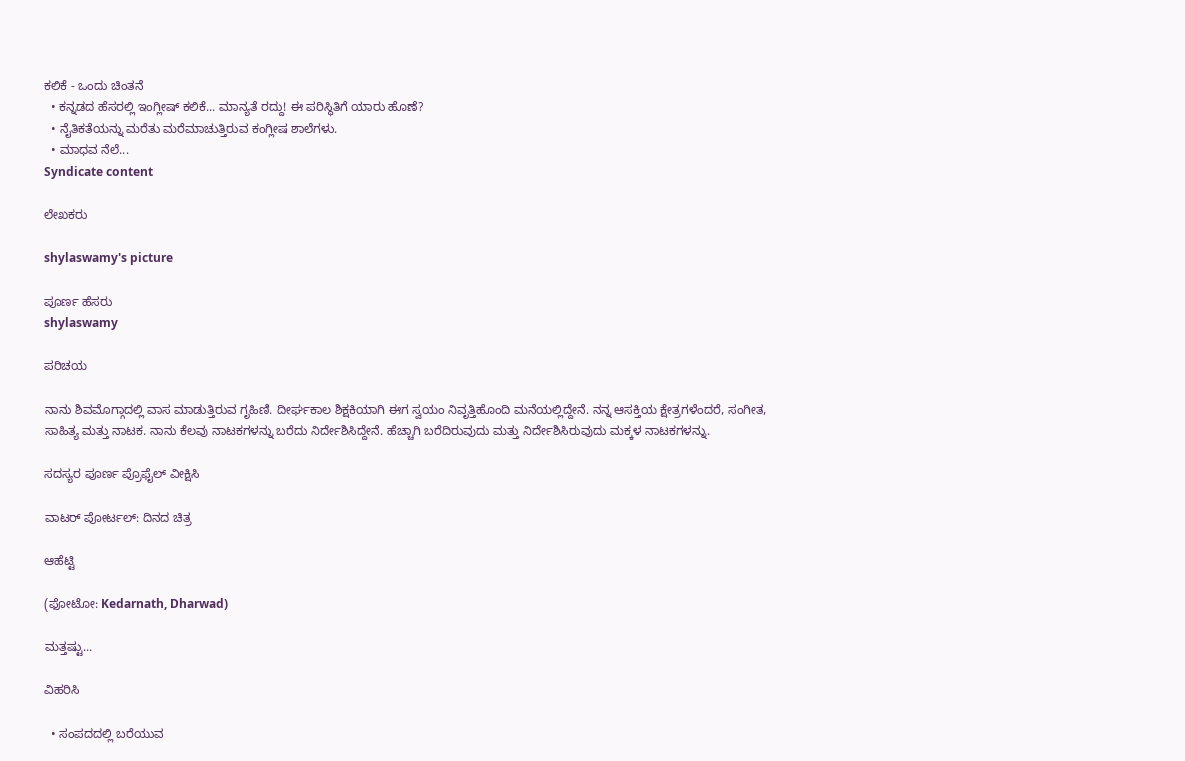ಕಲಿಕೆ - ಒಂದು ಚಿಂತನೆ
  • ಕನ್ನಡದ ಹೆಸರಲ್ಲಿ ಇಂಗ್ಲೀಷ್ ಕಲಿಕೆ... ಮಾನ್ಯತೆ ರದ್ದು! ಈ ಪರಿಸ್ಥಿತಿಗೆ ಯಾರು ಹೊಣೆ?
  • ನೈತಿಕತೆಯನ್ನು ಮರೆತು ಮರೆಮಾಚುತ್ತಿರುವ ಕಂಗ್ಲೀಷ ಶಾಲೆಗಳು.
  • ಮಾಧವ ನೆಲೆ...
Syndicate content

ಲೇಖಕರು

shylaswamy's picture

ಪೂರ್ಣ ಹೆಸರು
shylaswamy

ಪರಿಚಯ

ನಾನು ಶಿವಮೊಗ್ಗಾದಲ್ಲಿ ವಾಸ ಮಾಡುತ್ತಿರುವ ಗೃಹಿಣಿ. ದೀರ್ಘಕಾಲ ಶಿಕ್ಷಕಿಯಾಗಿ ಈಗ ಸ್ವಯಂ ನಿವೃತ್ತಿಹೊಂದಿ ಮನೆಯಲ್ಲಿದ್ದೇನೆ. ನನ್ನ ಆಸಕ್ತಿಯ ಕ್ಷೇತ್ರಗಳೆಂದರೆ, ಸಂಗೀತ, ಸಾಹಿತ್ಯ ಮತ್ತು ನಾಟಕ. ನಾನು ಕೆಲವು ನಾಟಕಗಳನ್ನು ಬರೆದು ನಿರ್ದೇಶಿಸಿದ್ದೇನೆ. ಹೆಚ್ಚಾಗಿ ಬರೆದಿರುವುದು ಮತ್ತು ನಿರ್ದೇಶಿಸಿರುವುದು ಮಕ್ಕಳ ನಾಟಕಗಳನ್ನು.

ಸದಸ್ಯರ ಪೂರ್ಣ ಪ್ರೊಫೈಲ್ ವೀಕ್ಷಿಸಿ

ವಾಟರ್ ಪೋರ್ಟಲ್: ದಿನದ ಚಿತ್ರ

ಆಹೆಟ್ಟಿ

(ಫೋಟೋ: Kedarnath, Dharwad)

ಮತ್ತಷ್ಟು...

ವಿಹರಿಸಿ

  • ಸಂಪದದಲ್ಲಿ ಬರೆಯುವ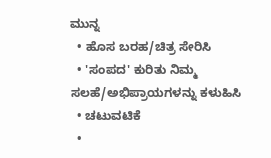ಮುನ್ನ
  • ಹೊಸ ಬರಹ/ಚಿತ್ರ ಸೇರಿಸಿ
  • 'ಸಂಪದ' ಕುರಿತು ನಿಮ್ಮ ಸಲಹೆ/ಅಭಿಪ್ರಾಯಗಳನ್ನು ಕಳುಹಿಸಿ
  • ಚಟುವಟಿಕೆ
  •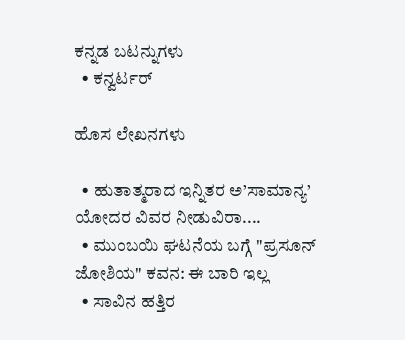ಕನ್ನಡ ಬಟನ್ನುಗಳು
  • ಕನ್ವರ್ಟರ್

ಹೊಸ ಲೇಖನಗಳು

  • ಹುತಾತ್ಮರಾದ ಇನ್ನಿತರ ಅ’ಸಾಮಾನ್ಯ’ ಯೋದರ ವಿವರ ನೀಡುವಿರಾ....
  • ಮುಂಬಯಿ ಘಟನೆಯ ಬಗ್ಗೆ "ಪ್ರಸೂನ್ ಜೋಶಿಯ" ಕವನ: ಈ ಬಾರಿ ಇಲ್ಲ
  • ಸಾವಿನ ಹತ್ತಿರ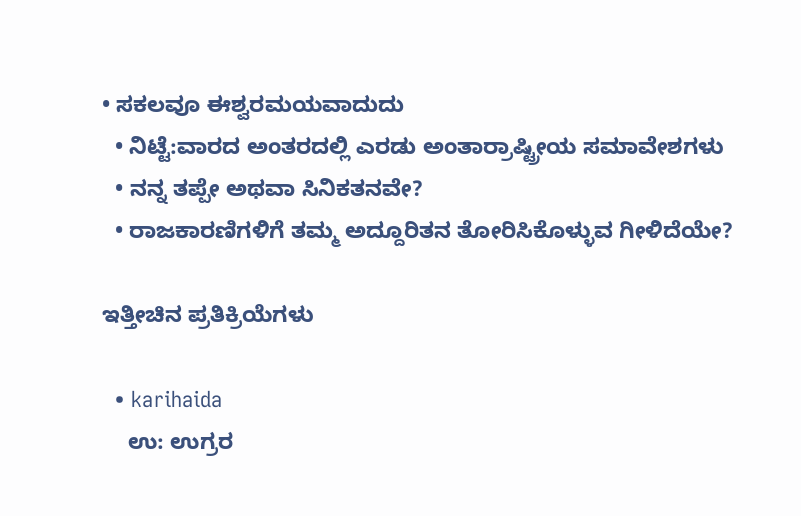• ಸಕಲವೂ ಈಶ್ವರಮಯವಾದುದು
  • ನಿಟ್ಟೆ:ವಾರದ ಅಂತರದಲ್ಲಿ ಎರಡು ಅಂತಾರ್ರಾಷ್ಟ್ರೀಯ ಸಮಾವೇಶಗಳು
  • ನನ್ನ ತಪ್ಪೇ ಅಥವಾ ಸಿನಿಕತನವೇ?
  • ರಾಜಕಾರಣಿಗಳಿಗೆ ತಮ್ಮ ಅದ್ದೂರಿತನ ತೋರಿಸಿಕೊಳ್ಳುವ ಗೀಳಿದೆಯೇ?

ಇತ್ತೀಚಿನ ಪ್ರತಿಕ್ರಿಯೆಗಳು

  • karihaida
    ಉ: ಉಗ್ರರ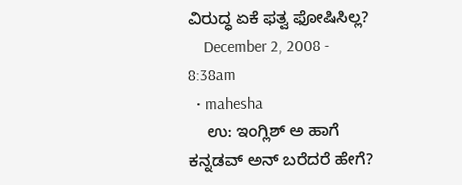ವಿರುದ್ಧ ಏಕೆ ಫತ್ವ ಫೋಷಿಸಿಲ್ಲ?
    December 2, 2008 - 8:38am
  • mahesha
    ಉ: ಇಂಗ್ಲಿಶ್ ಅ ಹಾಗೆ ಕನ್ನಡವ್ ಅನ್ ಬರೆದರೆ ಹೇಗೆ?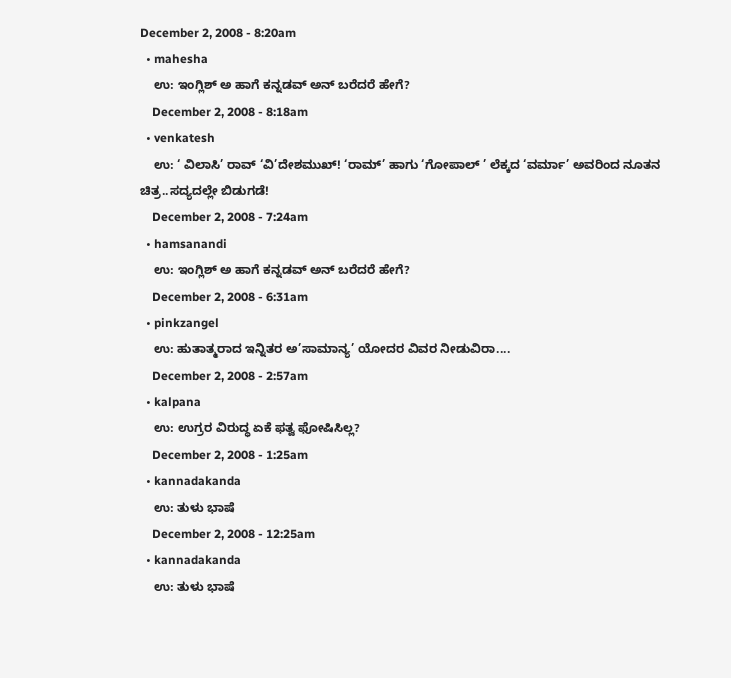December 2, 2008 - 8:20am
  • mahesha
    ಉ: ಇಂಗ್ಲಿಶ್ ಅ ಹಾಗೆ ಕನ್ನಡವ್ ಅನ್ ಬರೆದರೆ ಹೇಗೆ?
    December 2, 2008 - 8:18am
  • venkatesh
    ಉ: ‘ ವಿಲಾಸಿ’ ರಾವ್ ‘ವಿ’ದೇಶಮುಖ್! ‘ರಾಮ್’ ಹಾಗು ‘ಗೋಪಾಲ್ ’ ಲೆಕ್ಕದ ‘ವರ್ಮಾ’ ಅವರಿಂದ ನೂತನ ಚಿತ್ರ..ಸದ್ಯದಲ್ಲೇ ಬಿಡುಗಡೆ!
    December 2, 2008 - 7:24am
  • hamsanandi
    ಉ: ಇಂಗ್ಲಿಶ್ ಅ ಹಾಗೆ ಕನ್ನಡವ್ ಅನ್ ಬರೆದರೆ ಹೇಗೆ?
    December 2, 2008 - 6:31am
  • pinkzangel
    ಉ: ಹುತಾತ್ಮರಾದ ಇನ್ನಿತರ ಅ’ಸಾಮಾನ್ಯ’ ಯೋದರ ವಿವರ ನೀಡುವಿರಾ....
    December 2, 2008 - 2:57am
  • kalpana
    ಉ: ಉಗ್ರರ ವಿರುದ್ಧ ಏಕೆ ಫತ್ವ ಫೋಷಿಸಿಲ್ಲ?
    December 2, 2008 - 1:25am
  • kannadakanda
    ಉ: ತುಳು ಭಾಷೆ
    December 2, 2008 - 12:25am
  • kannadakanda
    ಉ: ತುಳು ಭಾಷೆ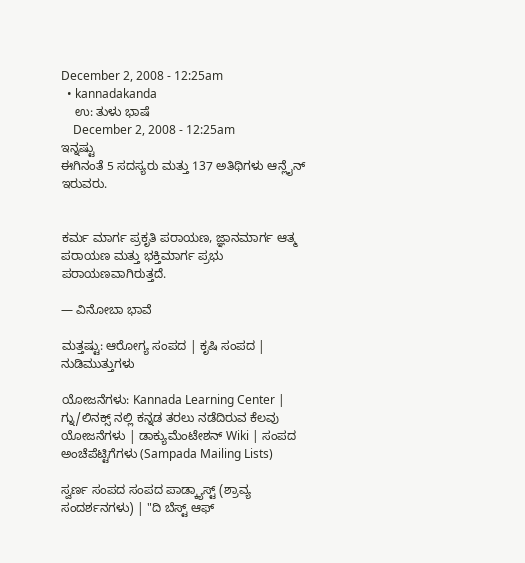December 2, 2008 - 12:25am
  • kannadakanda
    ಉ: ತುಳು ಭಾಷೆ
    December 2, 2008 - 12:25am
ಇನ್ನಷ್ಟು
ಈಗಿನಂತೆ 5 ಸದಸ್ಯರು ಮತ್ತು 137 ಅತಿಥಿಗಳು ಆನ್ಲೈನ್ ಇರುವರು.


ಕರ್ಮ ಮಾರ್ಗ ಪ್ರಕೃತಿ ಪರಾಯಣ, ಜ್ಞಾನಮಾರ್ಗ ಆತ್ಮ ಪರಾಯಣ ಮತ್ತು ಭಕ್ತಿಮಾರ್ಗ ಪ್ರಭು ಪರಾಯಣವಾಗಿರುತ್ತದೆ.

— ವಿನೋಬಾ ಭಾವೆ

ಮತ್ತಷ್ಟು: ಆರೋಗ್ಯ ಸಂಪದ | ಕೃಷಿ ಸಂಪದ | ನುಡಿಮುತ್ತುಗಳು

ಯೋಜನೆಗಳು: Kannada Learning Center | ಗ್ನು/ಲಿನಕ್ಸ್ ನಲ್ಲಿ ಕನ್ನಡ ತರಲು ನಡೆದಿರುವ ಕೆಲವು ಯೋಜನೆಗಳು | ಡಾಕ್ಯುಮೆಂಟೇಶನ್ Wiki | ಸಂಪದ ಅಂಚೆಪೆಟ್ಟಿಗೆಗಳು (Sampada Mailing Lists)

ಸ್ವರ್ಣ ಸಂಪದ ಸಂಪದ ಪಾಡ್ಕ್ಯಾಸ್ಟ್ (ಶ್ರಾವ್ಯ ಸಂದರ್ಶನಗಳು) | "ದಿ ಬೆಸ್ಟ್ ಆಫ್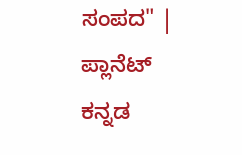ಸಂಪದ" | ಪ್ಲಾನೆಟ್ ಕನ್ನಡ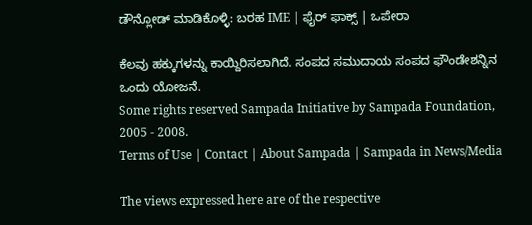ಡೌನ್ಲೋಡ್ ಮಾಡಿಕೊಳ್ಳಿ: ಬರಹ IME | ಫೈರ್ ಫಾಕ್ಸ್ | ಒಪೇರಾ

ಕೆಲವು ಹಕ್ಕುಗಳನ್ನು ಕಾಯ್ದಿರಿಸಲಾಗಿದೆ. ಸಂಪದ ಸಮುದಾಯ ಸಂಪದ ಫೌಂಡೇಶನ್ನಿನ ಒಂದು ಯೋಜನೆ.
Some rights reserved Sampada Initiative by Sampada Foundation, 2005 - 2008.
Terms of Use | Contact | About Sampada | Sampada in News/Media

The views expressed here are of the respective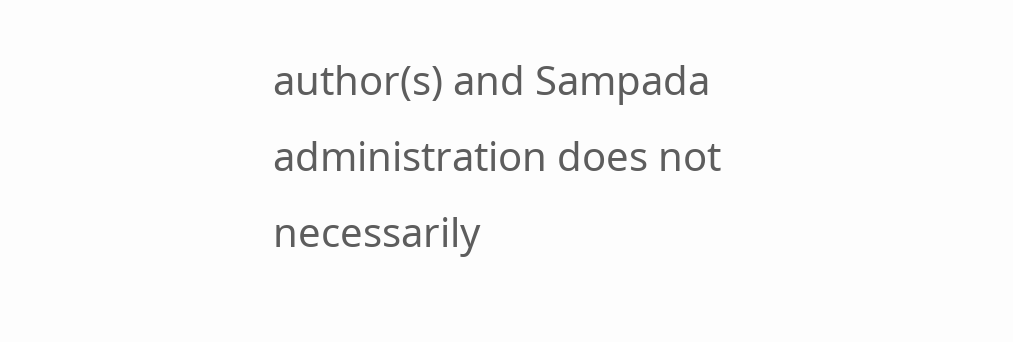author(s) and Sampada administration does not necessarily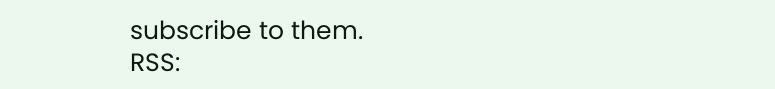subscribe to them.
RSS: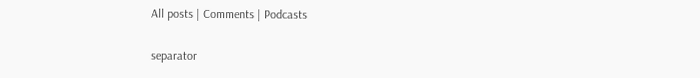All posts | Comments | Podcasts

separator